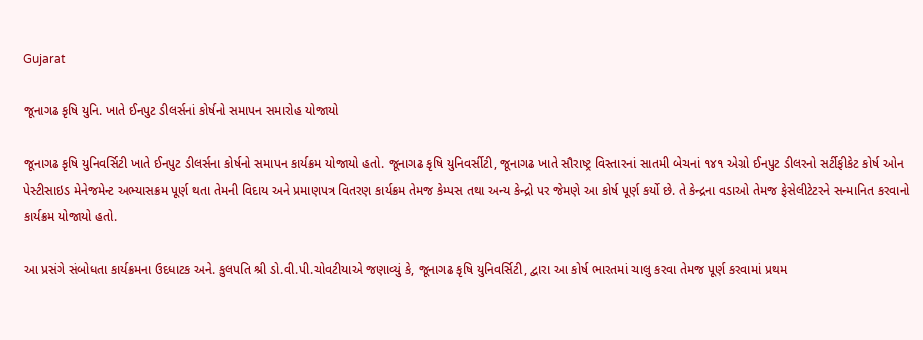Gujarat

જૂનાગઢ કૃષિ યુનિ. ખાતે ઈનપુટ ડીલર્સનાં કોર્ષનો સમાપન સમારોહ યોજાયો

જૂનાગઢ કૃષિ યુનિવર્સિટી ખાતે ઈનપુટ ડીલર્સના કોર્ષનો સમાપન કાર્યક્રમ યોજાયો હતો. જૂનાગઢ કૃષિ યુનિવર્સીટી, જૂનાગઢ ખાતે સૌરાષ્ટ્ર વિસ્તારનાં સાતમી બેચનાં ૧૪૧ એગ્રો ઈનપુટ ડીલરનો સર્ટીફીકેટ કોર્ષ ઓન પેસ્ટીસાઇડ મેનેજમેન્ટ અભ્યાસક્રમ પૂર્ણ થતા તેમની વિદાય અને પ્રમાણપત્ર વિતરણ કાર્યક્રમ તેમજ કેમ્પસ તથા અન્ય કેન્દ્રો પર જેમણે આ કોર્ષ પૂર્ણ કર્યો છે. તે કેન્દ્રના વડાઓ તેમજ ફેસેલીટેટરને સન્માનિત કરવાનો કાર્યક્રમ યોજાયો હતો.

આ પ્રસંગે સંબોધતા કાર્યક્રમના ઉદધાટક અને. કુલપતિ શ્રી ડો.વી.પી.ચોવટીયાએ જણાવ્યું કે, જૂનાગઢ કૃષિ યુનિવર્સિટી, દ્વારા આ કોર્ષ ભારતમાં ચાલુ કરવા તેમજ પૂર્ણ કરવામાં પ્રથમ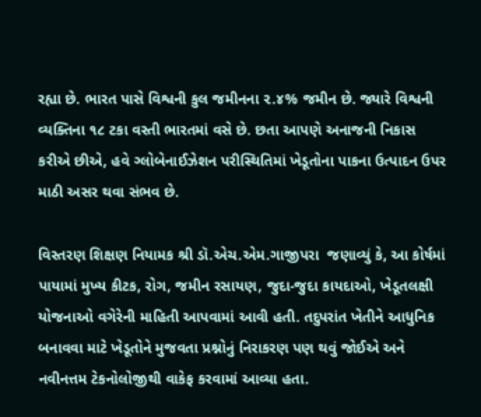રહ્યા છે. ભારત પાસે વિશ્વની કુલ જમીનના ૨.૪% જમીન છે. જ્યારે વિશ્વની વ્યક્તિના ૧૮ ટકા વસ્તી ભારતમાં વસે છે. છતા આપણે અનાજની નિકાસ કરીએ છીએ, હવે ગ્લોબેનાઈઝેશન પરીસ્થિતિમાં ખેડૂતોના પાકના ઉત્પાદન ઉપર માઠી અસર થવા સંભવ છે.

વિસ્તરણ શિક્ષણ નિયામક શ્રી ડૉ.એચ.એમ.ગાજીપરા  જણાવ્યું કે, આ કોર્ષમાં પાયામાં મુખ્ય કીટક, રોગ, જમીન રસાયણ, જુદા-જુદા કાયદાઓ, ખેડૂતલક્ષી યોજનાઓ વગેરેની માહિતી આપવામાં આવી હતી. તદુપરાંત ખેતીને આધુનિક બનાવવા માટે ખેડૂતોને મુજવતા પ્રશ્નોનું નિરાકરણ પણ થવું જોઈએ અને નવીનત્તમ ટેકનોલોજીથી વાકેફ કરવામાં આવ્યા હતા.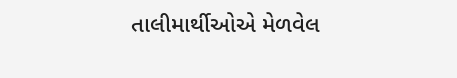તાલીમાર્થીઓએ મેળવેલ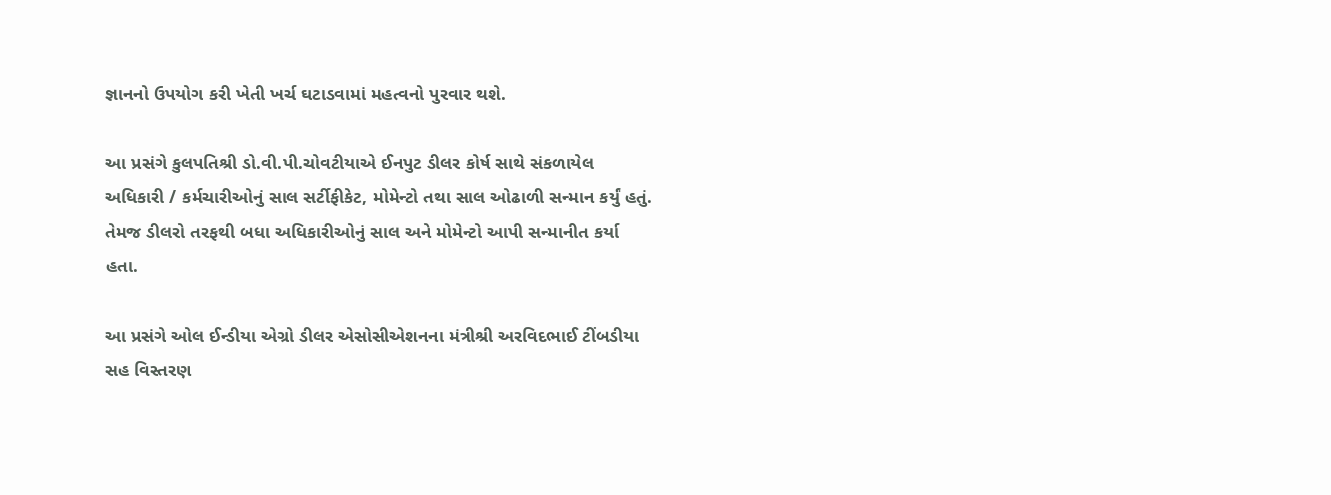જ્ઞાનનો ઉપયોગ કરી ખેતી ખર્ચ ઘટાડવામાં મહત્વનો પુરવાર થશે.

આ પ્રસંગે કુલપતિશ્રી ડો.વી.પી.ચોવટીયાએ ઈનપુટ ડીલર કોર્ષ સાથે સંકળાયેલ અધિકારી / કર્મચારીઓનું સાલ સર્ટીફીકેટ, મોમેન્ટો તથા સાલ ઓઢાળી સન્માન કર્યું હતું. તેમજ ડીલરો તરફથી બધા અધિકારીઓનું સાલ અને મોમેન્ટો આપી સન્માનીત કર્યા હતા.

આ પ્રસંગે ઓલ ઈન્ડીયા એગ્રો ડીલર એસોસીએશનના મંત્રીશ્રી અરવિદભાઈ ટીંબડીયા સહ વિસ્તરણ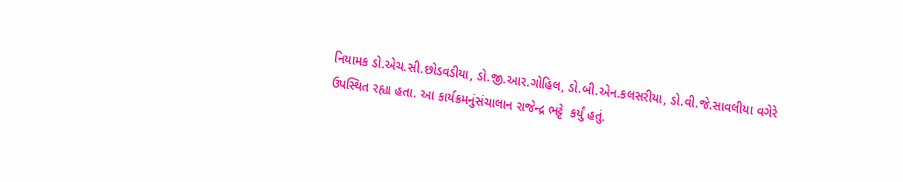નિયામક ડો.એચ.સી.છોડવડીયા, ડો.જી.આર.ગોહિલ, ડો.બી.એન.કલસરીયા, ડો.વી.જે.સાવલીયા વગેરે ઉપસ્થિત રહ્યા હતા. આ કાર્યક્રમનુંસંચાલાન રાજેન્દ્ર ભટ્ટે  કર્યું હતું.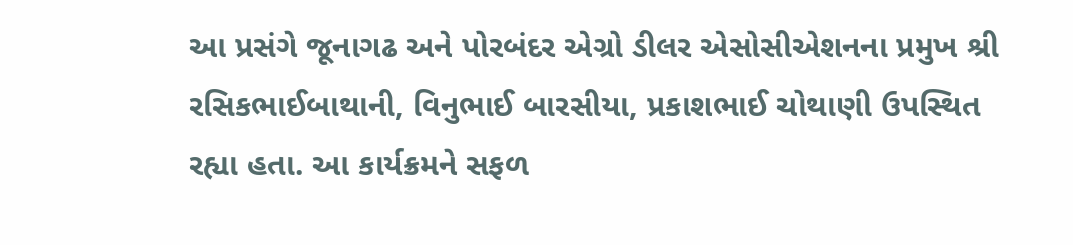આ પ્રસંગે જૂનાગઢ અને પોરબંદર એગ્રો ડીલર એસોસીએશનના પ્રમુખ શ્રી રસિકભાઈબાથાની, વિનુભાઈ બારસીયા, પ્રકાશભાઈ ચોથાણી ઉપસ્થિત રહ્યા હતા. આ કાર્યક્રમને સફળ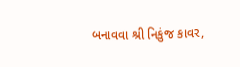બનાવવા શ્રી નિકુંજ કાવર,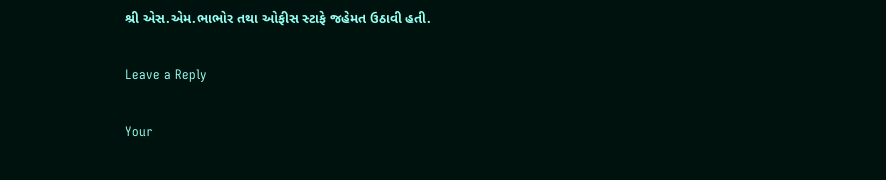શ્રી એસ.એમ.ભાભોર તથા ઓફીસ સ્ટાફે જહેમત ઉઠાવી હતી.

Leave a Reply

Your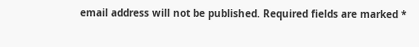email address will not be published. Required fields are marked *